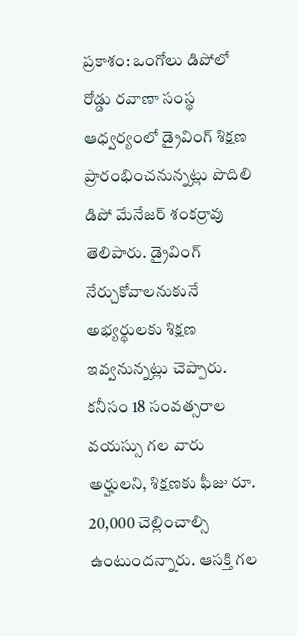ప్రకాశం: ఒంగోలు డిపోలో రోడ్డు రవాణా సంస్థ ఆధ్వర్యంలో డ్రైవింగ్ శిక్షణ ప్రారంభించనున్నట్లు పొదిలి డిపో మేనేజర్ శంకర్రావు తెలిపారు. డ్రైవింగ్ నేర్చుకోవాలనుకునే అభ్యర్థులకు శిక్షణ ఇవ్వనున్నట్లు చెప్పారు. కనీసం 18 సంవత్సరాల వయస్సు గల వారు అర్హులని, శిక్షణకు ఫీజు రూ. 20,000 చెల్లించాల్సి ఉంటుందన్నారు. ఆసక్తి గల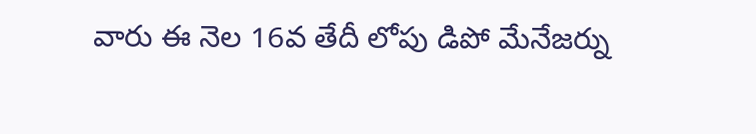వారు ఈ నెల 16వ తేదీ లోపు డిపో మేనేజర్ను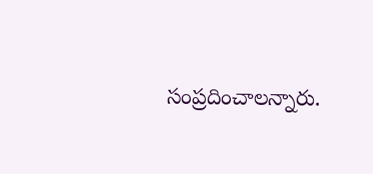సంప్రదించాలన్నారు.